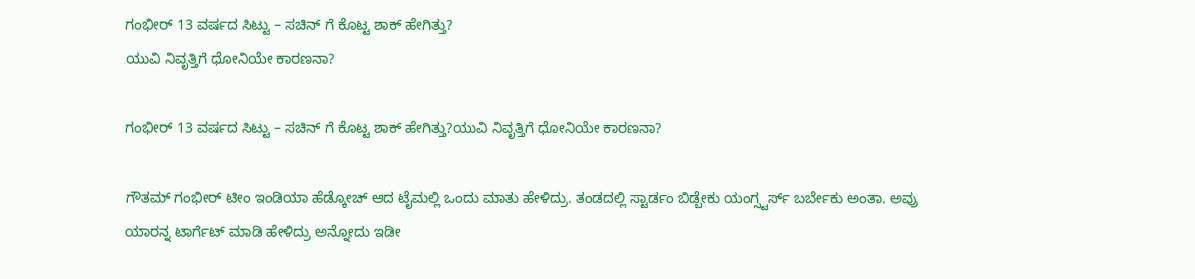ಗಂಭೀರ್ 13 ವರ್ಷದ ಸಿಟ್ಟು – ಸಚಿನ್ ಗೆ ಕೊಟ್ಟ ಶಾಕ್ ಹೇಗಿತ್ತು?
ಯುವಿ ನಿವೃತ್ತಿಗೆ ಧೋನಿಯೇ ಕಾರಣನಾ?

ಗಂಭೀರ್ 13 ವರ್ಷದ ಸಿಟ್ಟು – ಸಚಿನ್ ಗೆ ಕೊಟ್ಟ ಶಾಕ್ ಹೇಗಿತ್ತು?ಯುವಿ ನಿವೃತ್ತಿಗೆ ಧೋನಿಯೇ ಕಾರಣನಾ?

ಗೌತಮ್ ಗಂಭೀರ್ ಟೀಂ ಇಂಡಿಯಾ ಹೆಡ್ಕೋಚ್ ಆದ ಟೈಮಲ್ಲಿ ಒಂದು ಮಾತು ಹೇಳಿದ್ರು. ತಂಡದಲ್ಲಿ ಸ್ಟಾರ್ಡಂ ಬಿಡ್ಬೇಕು ಯಂಗ್ಸ್ಟರ್ಸ್ ಬರ್ಬೇಕು ಅಂತಾ. ಅವ್ರು ಯಾರನ್ನ ಟಾರ್ಗೆಟ್ ಮಾಡಿ ಹೇಳಿದ್ರು ಅನ್ನೋದು ಇಡೀ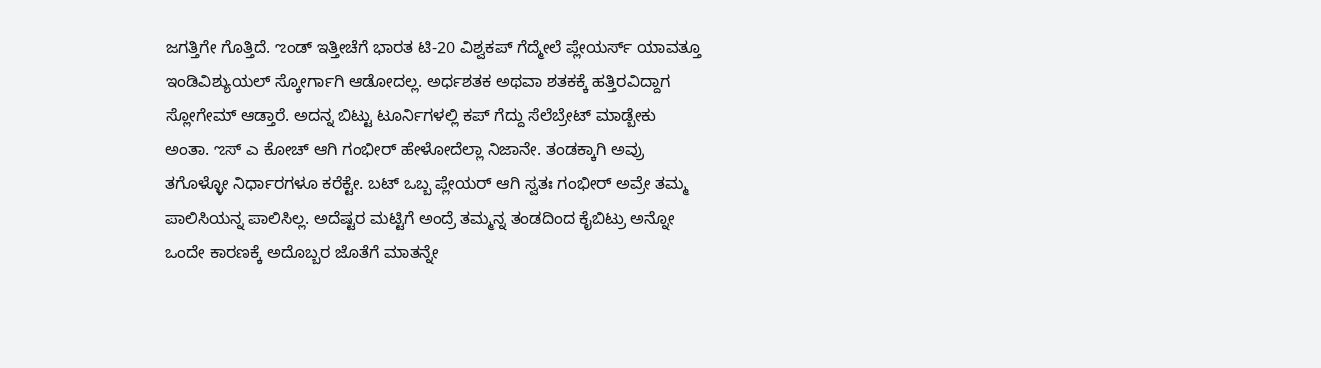ಜಗತ್ತಿಗೇ ಗೊತ್ತಿದೆ. ಌಂಡ್ ಇತ್ತೀಚೆಗೆ ಭಾರತ ಟಿ-20 ವಿಶ್ವಕಪ್ ಗೆದ್ಮೇಲೆ ಪ್ಲೇಯರ್ಸ್ ಯಾವತ್ತೂ ಇಂಡಿವಿಶ್ಯುಯಲ್ ಸ್ಕೋರ್ಗಾಗಿ ಆಡೋದಲ್ಲ. ಅರ್ಧಶತಕ ಅಥವಾ ಶತಕಕ್ಕೆ ಹತ್ತಿರವಿದ್ದಾಗ ಸ್ಲೋಗೇಮ್ ಆಡ್ತಾರೆ. ಅದನ್ನ ಬಿಟ್ಟು ಟೂರ್ನಿಗಳಲ್ಲಿ ಕಪ್ ಗೆದ್ದು ಸೆಲೆಬ್ರೇಟ್ ಮಾಡ್ಬೇಕು ಅಂತಾ. ಌಸ್ ಎ ಕೋಚ್ ಆಗಿ ಗಂಭೀರ್ ಹೇಳೋದೆಲ್ಲಾ ನಿಜಾನೇ. ತಂಡಕ್ಕಾಗಿ ಅವ್ರು ತಗೊಳ್ಳೋ ನಿರ್ಧಾರಗಳೂ ಕರೆಕ್ಟೇ. ಬಟ್ ಒಬ್ಬ ಪ್ಲೇಯರ್ ಆಗಿ ಸ್ವತಃ ಗಂಭೀರ್ ಅವ್ರೇ ತಮ್ಮ ಪಾಲಿಸಿಯನ್ನ ಪಾಲಿಸಿಲ್ಲ. ಅದೆಷ್ಟರ ಮಟ್ಟಿಗೆ ಅಂದ್ರೆ ತಮ್ಮನ್ನ ತಂಡದಿಂದ ಕೈಬಿಟ್ರು ಅನ್ನೋ ಒಂದೇ ಕಾರಣಕ್ಕೆ ಅದೊಬ್ಬರ ಜೊತೆಗೆ ಮಾತನ್ನೇ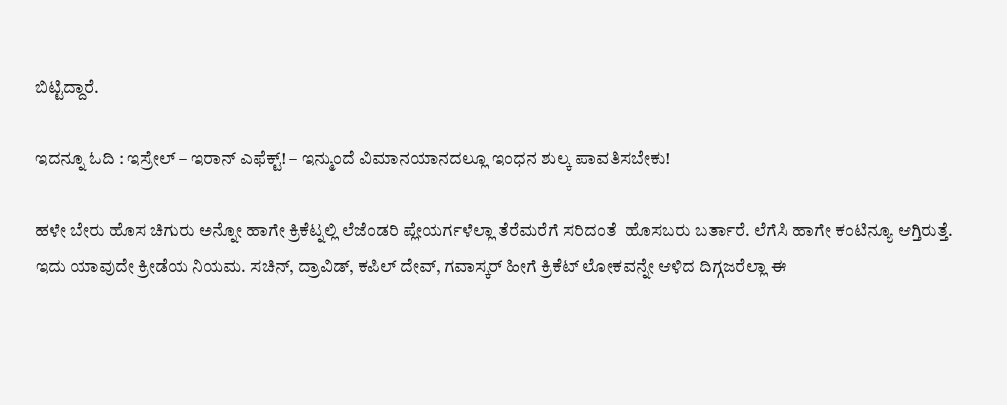ಬಿಟ್ಟಿದ್ದಾರೆ.

ಇದನ್ನೂ ಓದಿ : ಇಸ್ರೇಲ್‌ – ಇರಾನ್‌ ಎಫೆಕ್ಟ್‌! – ಇನ್ಮುಂದೆ ವಿಮಾನಯಾನದಲ್ಲೂ ಇಂಧನ ಶುಲ್ಕ ಪಾವತಿಸಬೇಕು!

ಹಳೇ ಬೇರು ಹೊಸ ಚಿಗುರು ಅನ್ನೋ ಹಾಗೇ ಕ್ರಿಕೆಟ್ನಲ್ಲಿ ಲೆಜೆಂಡರಿ ಪ್ಲೇಯರ್ಗಳೆಲ್ಲಾ ತೆರೆಮರೆಗೆ ಸರಿದಂತೆ  ಹೊಸಬರು ಬರ್ತಾರೆ. ಲೆಗೆಸಿ ಹಾಗೇ ಕಂಟಿನ್ಯೂ ಆಗ್ತಿರುತ್ತೆ. ಇದು ಯಾವುದೇ ಕ್ರೀಡೆಯ ನಿಯಮ. ಸಚಿನ್, ದ್ರಾವಿಡ್, ಕಪಿಲ್ ದೇವ್, ಗವಾಸ್ಕರ್ ಹೀಗೆ ಕ್ರಿಕೆಟ್ ಲೋಕವನ್ನೇ ಆಳಿದ ದಿಗ್ಗಜರೆಲ್ಲಾ ಈ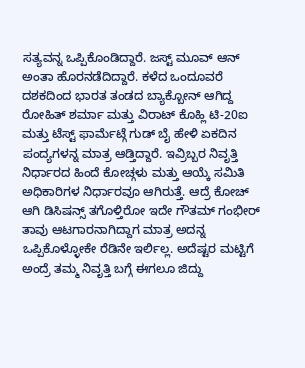ಸತ್ಯವನ್ನ ಒಪ್ಪಿಕೊಂಡಿದ್ದಾರೆ. ಜಸ್ಟ್ ಮೂವ್ ಆನ್ ಅಂತಾ ಹೊರನಡೆದಿದ್ದಾರೆ. ಕಳೆದ ಒಂದೂವರೆ ದಶಕದಿಂದ ಭಾರತ ತಂಡದ ಬ್ಯಾಕ್ಬೋನ್ ಆಗಿದ್ದ ರೋಹಿತ್ ಶರ್ಮಾ ಮತ್ತು ವಿರಾಟ್ ಕೊಹ್ಲಿ ಟಿ-20ಐ ಮತ್ತು ಟೆಸ್ಟ್ ಫಾರ್ಮೆಟ್ಗೆ ಗುಡ್ ಬೈ ಹೇಳಿ ಏಕದಿನ ಪಂದ್ಯಗಳನ್ನ ಮಾತ್ರ ಆಡ್ತಿದ್ದಾರೆ. ಇವ್ರಿಬ್ಬರ ನಿವೃತ್ತಿ ನಿರ್ಧಾರದ ಹಿಂದೆ ಕೋಚ್ಗಳು ಮತ್ತು ಆಯ್ಕೆ ಸಮಿತಿ ಅಧಿಕಾರಿಗಳ ನಿರ್ಧಾರವೂ ಆಗಿರುತ್ತೆ. ಆದ್ರೆ ಕೋಚ್ ಆಗಿ ಡಿಸಿಷನ್ಸ್ ತಗೊಳ್ತಿರೋ ಇದೇ ಗೌತಮ್ ಗಂಭೀರ್ ತಾವು ಆಟಗಾರನಾಗಿದ್ದಾಗ ಮಾತ್ರ ಅದನ್ನ ಒಪ್ಪಿಕೊಳ್ಳೋಕೇ ರೆಡಿನೇ ಇರ್ಲಿಲ್ಲ. ಅದೆಷ್ಟರ ಮಟ್ಟಿಗೆ ಅಂದ್ರೆ ತಮ್ಮ ನಿವೃತ್ತಿ ಬಗ್ಗೆ ಈಗಲೂ ಜಿದ್ದು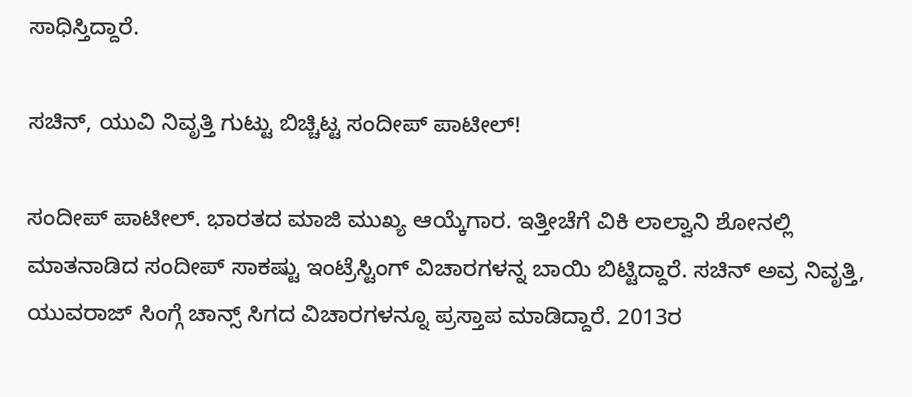ಸಾಧಿಸ್ತಿದ್ದಾರೆ.

ಸಚಿನ್, ಯುವಿ ನಿವೃತ್ತಿ ಗುಟ್ಟು ಬಿಚ್ಚಿಟ್ಟ ಸಂದೀಪ್ ಪಾಟೀಲ್!

ಸಂದೀಪ್ ಪಾಟೀಲ್. ಭಾರತದ ಮಾಜಿ ಮುಖ್ಯ ಆಯ್ಕೆಗಾರ. ಇತ್ತೀಚೆಗೆ ವಿಕಿ ಲಾಲ್ವಾನಿ ಶೋನಲ್ಲಿ ಮಾತನಾಡಿದ ಸಂದೀಪ್ ಸಾಕಷ್ಟು ಇಂಟ್ರೆಸ್ಟಿಂಗ್ ವಿಚಾರಗಳನ್ನ ಬಾಯಿ ಬಿಟ್ಟಿದ್ದಾರೆ. ಸಚಿನ್ ಅವ್ರ ನಿವೃತ್ತಿ, ಯುವರಾಜ್ ಸಿಂಗ್ಗೆ ಚಾನ್ಸ್ ಸಿಗದ ವಿಚಾರಗಳನ್ನೂ ಪ್ರಸ್ತಾಪ ಮಾಡಿದ್ದಾರೆ. 2013ರ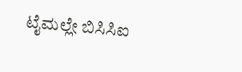ಟೈಮಲ್ಲೇ ಬಿಸಿಸಿಐ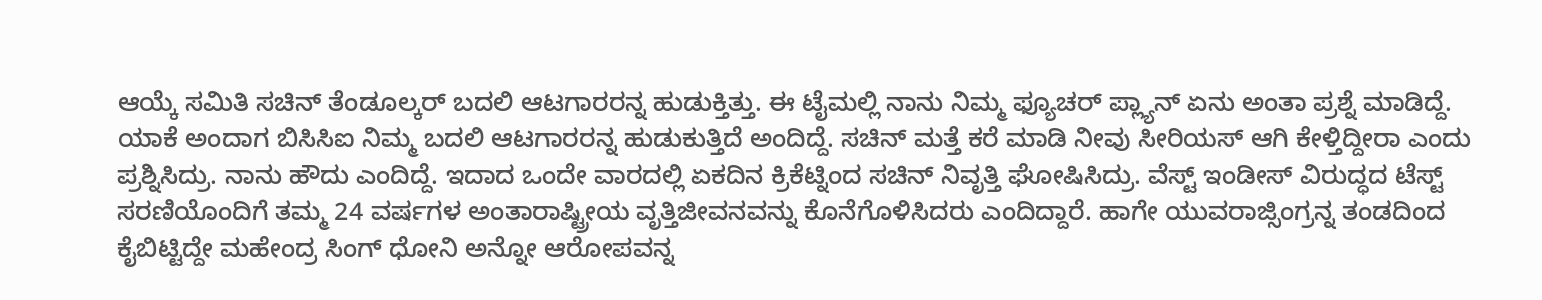ಆಯ್ಕೆ ಸಮಿತಿ ಸಚಿನ್ ತೆಂಡೂಲ್ಕರ್ ಬದಲಿ ಆಟಗಾರರನ್ನ ಹುಡುಕ್ತಿತ್ತು. ಈ ಟೈಮಲ್ಲಿ ನಾನು ನಿಮ್ಮ ಫ್ಯೂಚರ್ ಪ್ಲ್ಯಾನ್ ಏನು ಅಂತಾ ಪ್ರಶ್ನೆ ಮಾಡಿದ್ದೆ. ಯಾಕೆ ಅಂದಾಗ ಬಿಸಿಸಿಐ ನಿಮ್ಮ ಬದಲಿ ಆಟಗಾರರನ್ನ ಹುಡುಕುತ್ತಿದೆ ಅಂದಿದ್ದೆ. ಸಚಿನ್ ಮತ್ತೆ ಕರೆ ಮಾಡಿ ನೀವು ಸೀರಿಯಸ್ ಆಗಿ ಕೇಳ್ತಿದ್ದೀರಾ ಎಂದು ಪ್ರಶ್ನಿಸಿದ್ರು. ನಾನು ಹೌದು ಎಂದಿದ್ದೆ. ಇದಾದ ಒಂದೇ ವಾರದಲ್ಲಿ ಏಕದಿನ ಕ್ರಿಕೆಟ್ನಿಂದ ಸಚಿನ್ ನಿವೃತ್ತಿ ಘೋಷಿಸಿದ್ರು. ವೆಸ್ಟ್ ಇಂಡೀಸ್ ವಿರುದ್ಧದ ಟೆಸ್ಟ್ ಸರಣಿಯೊಂದಿಗೆ ತಮ್ಮ 24 ವರ್ಷಗಳ ಅಂತಾರಾಷ್ಟ್ರೀಯ ವೃತ್ತಿಜೀವನವನ್ನು ಕೊನೆಗೊಳಿಸಿದರು ಎಂದಿದ್ದಾರೆ. ಹಾಗೇ ಯುವರಾಜ್ಸಿಂಗ್ರನ್ನ ತಂಡದಿಂದ ಕೈಬಿಟ್ಟಿದ್ದೇ ಮಹೇಂದ್ರ ಸಿಂಗ್ ಧೋನಿ ಅನ್ನೋ ಆರೋಪವನ್ನ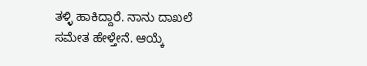ತಳ್ಳಿ ಹಾಕಿದ್ದಾರೆ. ನಾನು ದಾಖಲೆ ಸಮೇತ ಹೇಳ್ತೇನೆ. ಆಯ್ಕೆ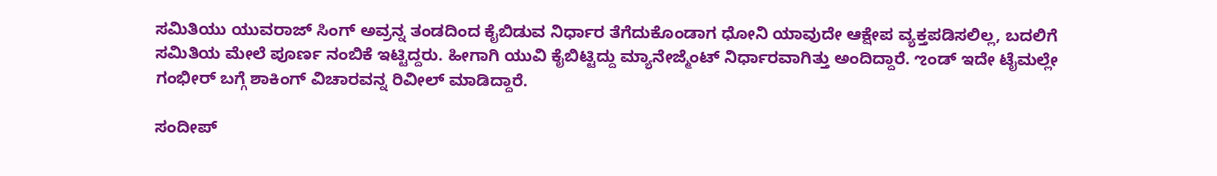ಸಮಿತಿಯು ಯುವರಾಜ್ ಸಿಂಗ್ ಅವ್ರನ್ನ ತಂಡದಿಂದ ಕೈಬಿಡುವ ನಿರ್ಧಾರ ತೆಗೆದುಕೊಂಡಾಗ ಧೋನಿ ಯಾವುದೇ ಆಕ್ಷೇಪ ವ್ಯಕ್ತಪಡಿಸಲಿಲ್ಲ, ಬದಲಿಗೆ ಸಮಿತಿಯ ಮೇಲೆ ಪೂರ್ಣ ನಂಬಿಕೆ ಇಟ್ಟಿದ್ದರು. ಹೀಗಾಗಿ ಯುವಿ ಕೈಬಿಟ್ಟಿದ್ದು ಮ್ಯಾನೇಜ್ಮೆಂಟ್ ನಿರ್ಧಾರವಾಗಿತ್ತು ಅಂದಿದ್ದಾರೆ. ಌಂಡ್ ಇದೇ ಟೈಮಲ್ಲೇ ಗಂಭೀರ್ ಬಗ್ಗೆ ಶಾಕಿಂಗ್ ವಿಚಾರವನ್ನ ರಿವೀಲ್ ಮಾಡಿದ್ದಾರೆ.

ಸಂದೀಪ್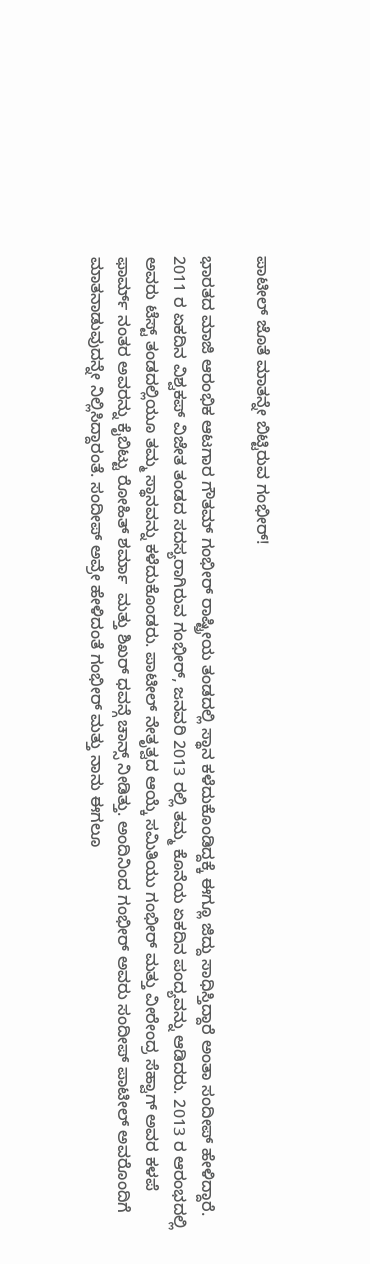ಪಾಟೀಲ್ ಜೊತೆ ಮಾತನ್ನೇ ಬಿಟ್ಟಿರುವ ಗಂಭೀರ್!

ಭಾರತದ ಮಾಜಿ ಆರಂಭಿಕ ಆಟಗಾರ ಗೌತಮ್ ಗಂಭೀರ್ ರಾಷ್ಟ್ರೀಯ ತಂಡದಲ್ಲಿ ಸ್ಥಾನ ಕಳೆದುಕೊಂಡಿದ್ದಕ್ಕೆ ಈಗ್ಲೂ ಜಿದ್ದು ಸಾಧಿಸ್ತಿದ್ದಾರೆ ಅಂತಾ ಸಂದೀಪ್ ಹೇಳಿದ್ದಾರೆ. 2011 ರ ಏಕದಿನ ವಿಶ್ವಕಪ್ ವಿಜೇತ ತಂಡದ ಸದಸ್ಯರಾಗಿರುವ ಗಂಭೀರ್, ಜನವರಿ 2013 ರಲ್ಲಿ ತಮ್ಮ ಕೊನೆಯ ಏಕದಿನ ಪಂದ್ಯವನ್ನು ಆಡಿದರು. 2013 ರ ಆರಂಭದಲ್ಲಿ ಅವರು ಟೆಸ್ಟ್ ತಂಡದಲ್ಲಿಯೂ ತಮ್ಮ ಸ್ಥಾನವನ್ನು ಕಳೆದುಕೊಂಡರು. ಪಾಟೀಲ್ ನೇತೃತ್ವದ ಆಯ್ಕೆ ಸಮಿತಿಯು ಗಂಭೀರ್ ಮತ್ತು ವೀರೇಂದ್ರ ಸೆಹ್ವಾಗ್ ಅವರ ಕಳಪೆ ಫಾರ್ಮ್ ನಂತರ ಅವರನ್ನು ಕೈಬಿಟ್ಟು ರೋಹಿತ್ ಶರ್ಮಾ  ಮತ್ತು ಶಿಖರ್ ಧವನ್ಗೆ ಚಾನ್ಸ್ ನೀಡಿತ್ತು. ಅಂದಿನಿಂದ ಗಂಭೀರ್ ಅವರು ಸಂದೀಪ್ ಪಾಟೀಲ್ ಅವರೊಂದಿಗೆ ಮಾತನಾಡುವುದನ್ನೇ ನಿಲ್ಲಿಸಿದ್ದಾರಂತೆ. ಸಂದೀಪ್ ಅವ್ರೇ ಹೇಳಿದಂತೆ ಗಂಭೀರ್ ಮತ್ತು ನಾನು ಈಗಲೂ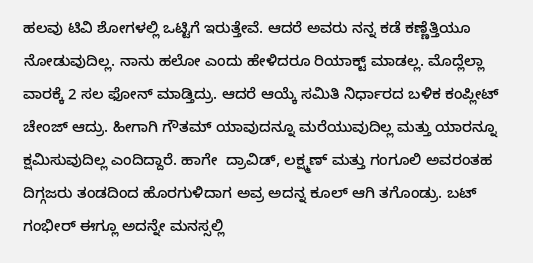ಹಲವು ಟಿವಿ ಶೋಗಳಲ್ಲಿ ಒಟ್ಟಿಗೆ ಇರುತ್ತೇವೆ. ಆದರೆ ಅವರು ನನ್ನ ಕಡೆ ಕಣ್ಣೆತ್ತಿಯೂ ನೋಡುವುದಿಲ್ಲ. ನಾನು ಹಲೋ ಎಂದು ಹೇಳಿದರೂ ರಿಯಾಕ್ಟ್ ಮಾಡಲ್ಲ. ಮೊದ್ಲೆಲ್ಲಾ ವಾರಕ್ಕೆ 2 ಸಲ ಫೋನ್ ಮಾಡ್ತಿದ್ರು. ಆದರೆ ಆಯ್ಕೆ ಸಮಿತಿ ನಿರ್ಧಾರದ ಬಳಿಕ ಕಂಪ್ಲೀಟ್ ಚೇಂಜ್ ಆದ್ರು. ಹೀಗಾಗಿ ಗೌತಮ್ ಯಾವುದನ್ನೂ ಮರೆಯುವುದಿಲ್ಲ ಮತ್ತು ಯಾರನ್ನೂ ಕ್ಷಮಿಸುವುದಿಲ್ಲ ಎಂದಿದ್ದಾರೆ. ಹಾಗೇ  ದ್ರಾವಿಡ್, ಲಕ್ಷ್ಮಣ್ ಮತ್ತು ಗಂಗೂಲಿ ಅವರಂತಹ ದಿಗ್ಗಜರು ತಂಡದಿಂದ ಹೊರಗುಳಿದಾಗ ಅವ್ರ ಅದನ್ನ ಕೂಲ್ ಆಗಿ ತಗೊಂಡ್ರು. ಬಟ್ ಗಂಭೀರ್ ಈಗ್ಲೂ ಅದನ್ನೇ ಮನಸ್ಸಲ್ಲಿ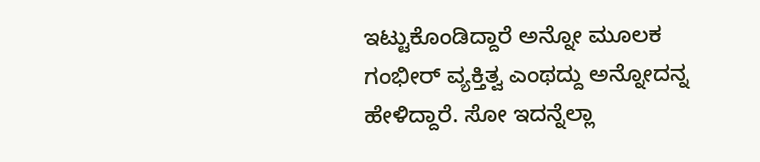ಇಟ್ಟುಕೊಂಡಿದ್ದಾರೆ ಅನ್ನೋ ಮೂಲಕ ಗಂಭೀರ್ ವ್ಯಕ್ತಿತ್ವ ಎಂಥದ್ದು ಅನ್ನೋದನ್ನ ಹೇಳಿದ್ದಾರೆ. ಸೋ ಇದನ್ನೆಲ್ಲಾ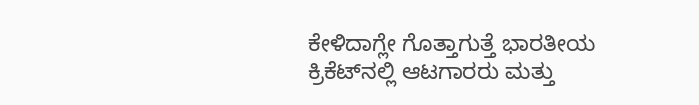ಕೇಳಿದಾಗ್ಲೇ ಗೊತ್ತಾಗುತ್ತೆ ಭಾರತೀಯ ಕ್ರಿಕೆಟ್‌ನಲ್ಲಿ ಆಟಗಾರರು ಮತ್ತು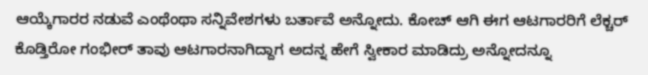ಆಯ್ಕೆಗಾರರ ನಡುವೆ ಎಂಥೆಂಥಾ ಸನ್ನಿವೇಶಗಳು ಬರ್ತಾವೆ ಅನ್ನೋದು. ಕೋಚ್ ಆಗಿ ಈಗ ಆಟಗಾರರಿಗೆ ಲೆಕ್ಚರ್ ಕೊಡ್ತಿರೋ ಗಂಭೀರ್ ತಾವು ಆಟಗಾರನಾಗಿದ್ದಾಗ ಅದನ್ನ ಹೇಗೆ ಸ್ವೀಕಾರ ಮಾಡಿದ್ರು ಅನ್ನೋದನ್ನೂ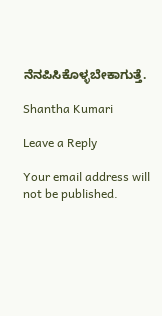ನೆನಪಿಸಿಕೊಳ್ಳಬೇಕಾಗುತ್ತೆ.

Shantha Kumari

Leave a Reply

Your email address will not be published.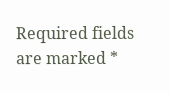Required fields are marked *